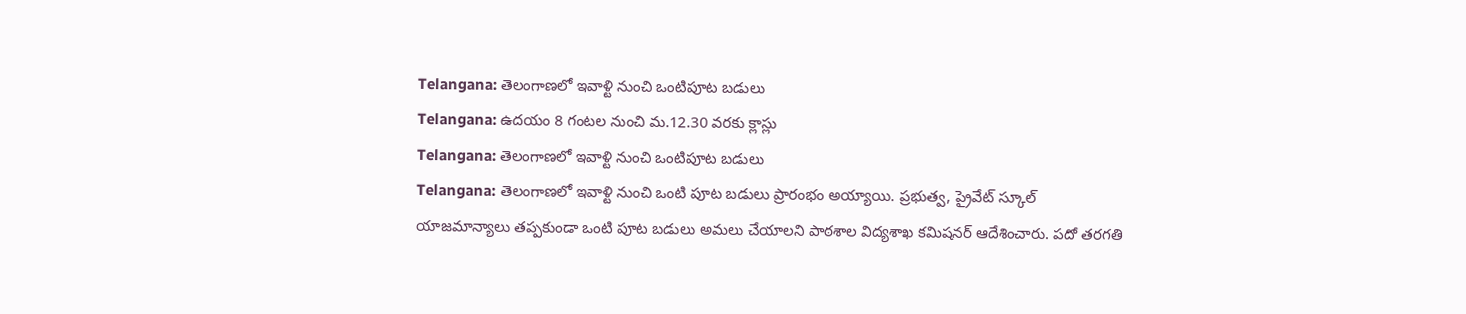Telangana: తెలంగాణలో ఇవాళ్టి నుంచి ఒంటిపూట బడులు
Telangana: ఉదయం 8 గంటల నుంచి మ.12.30 వరకు క్లాస్లు
Telangana: తెలంగాణలో ఇవాళ్టి నుంచి ఒంటిపూట బడులు
Telangana: తెలంగాణలో ఇవాళ్టి నుంచి ఒంటి పూట బడులు ప్రారంభం అయ్యాయి. ప్రభుత్వ, ప్రైవేట్ స్కూల్ యాజమాన్యాలు తప్పకుండా ఒంటి పూట బడులు అమలు చేయాలని పాఠశాల విద్యశాఖ కమిషనర్ ఆదేశించారు. పదో తరగతి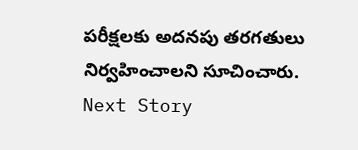పరీక్షలకు అదనపు తరగతులు నిర్వహించాలని సూచించారు.
Next Story